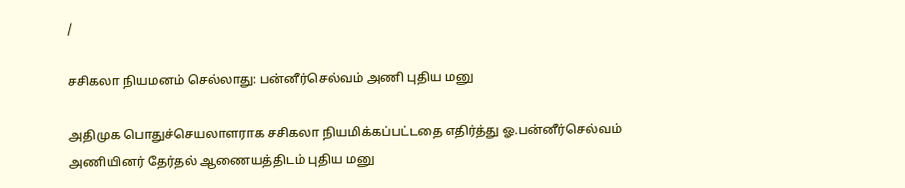/

சசிகலா நியமனம் செல்லாது: பன்னீர்செல்வம் அணி புதிய மனு

அதிமுக பொதுச்செயலாளராக சசிகலா நியமிக்கப்பட்டதை எதிர்த்து ஓ.பன்னீர்செல்வம் அணியினர் தேர்தல் ஆணையத்திடம் புதிய மனு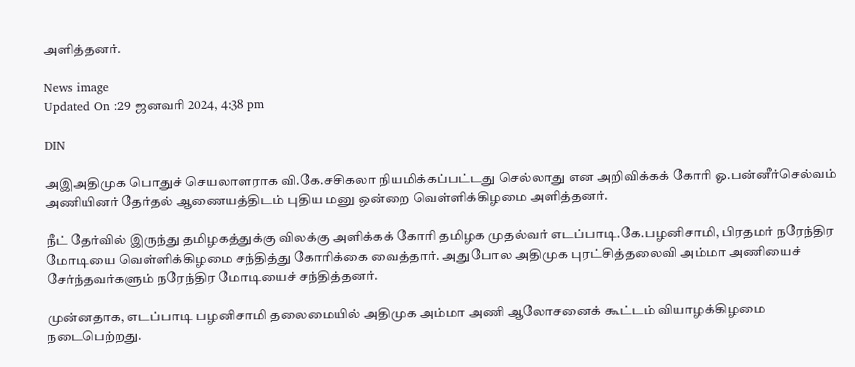அளித்தனர்.

News image
Updated On :29 ஜனவரி 2024, 4:38 pm

DIN

அஇஅதிமுக பொதுச் செயலாளராக வி.கே.சசிகலா நியமிக்கப்பட்டது செல்லாது என அறிவிக்கக் கோரி ஓ.பன்னீர்செல்வம் அணியினர் தேர்தல் ஆணையத்திடம் புதிய மனு ஒன்றை வெள்ளிக்கிழமை அளித்தனர்.

நீட் தேர்வில் இருந்து தமிழகத்துக்கு விலக்கு அளிக்கக் கோரி தமிழக முதல்வர் எடப்பாடி.கே.பழனிசாமி, பிரதமர் நரேந்திர மோடியை வெள்ளிக்கிழமை சந்தித்து கோரிக்கை வைத்தார். அதுபோல அதிமுக புரட்சித்தலைவி அம்மா அணியைச் சேர்ந்தவர்களும் நரேந்திர மோடியைச் சந்தித்தனர்.

முன்னதாக, எடப்பாடி பழனிசாமி தலைமையில் அதிமுக அம்மா அணி ஆலோசனைக் கூட்டம் வியாழக்கிழமை நடைபெற்றது.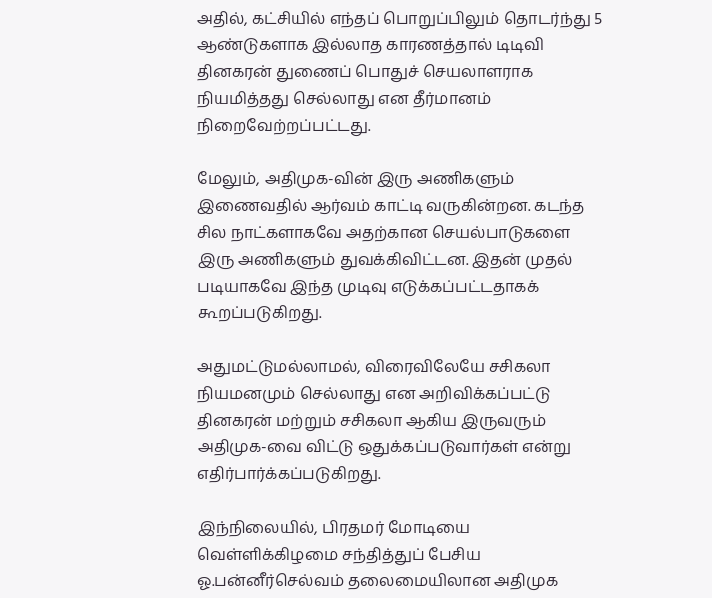அதில், கட்சியில் எந்தப் பொறுப்பிலும் தொடர்ந்து 5 ஆண்டுகளாக இல்லாத காரணத்தால் டிடிவி தினகரன் துணைப் பொதுச் செயலாளராக நியமித்தது செல்லாது என தீர்மானம் நிறைவேற்றப்பட்டது.

மேலும், அதிமுக-வின் இரு அணிகளும் இணைவதில் ஆர்வம் காட்டி வருகின்றன. கடந்த சில நாட்களாகவே அதற்கான செயல்பாடுகளை இரு அணிகளும் துவக்கிவிட்டன. இதன் முதல் படியாகவே இந்த முடிவு எடுக்கப்பட்டதாகக் கூறப்படுகிறது.

அதுமட்டுமல்லாமல், விரைவிலேயே சசிகலா நியமனமும் செல்லாது என அறிவிக்கப்பட்டு தினகரன் மற்றும் சசிகலா ஆகிய இருவரும் அதிமுக-வை விட்டு ஒதுக்கப்படுவார்கள் என்று எதிர்பார்க்கப்படுகிறது.

இந்நிலையில், பிரதமர் மோடியை வெள்ளிக்கிழமை சந்தித்துப் பேசிய ஓ.பன்னீர்செல்வம் தலைமையிலான அதிமுக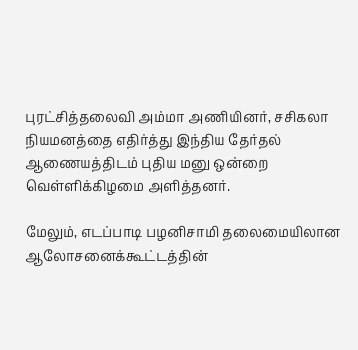புரட்சித்தலைவி அம்மா அணியினர், சசிகலா நியமனத்தை எதிர்த்து இந்திய தேர்தல் ஆணையத்திடம் புதிய மனு ஒன்றை வெள்ளிக்கிழமை அளித்தனர்.

மேலும், எடப்பாடி பழனிசாமி தலைமையிலான ஆலோசனைக்கூட்டத்தின்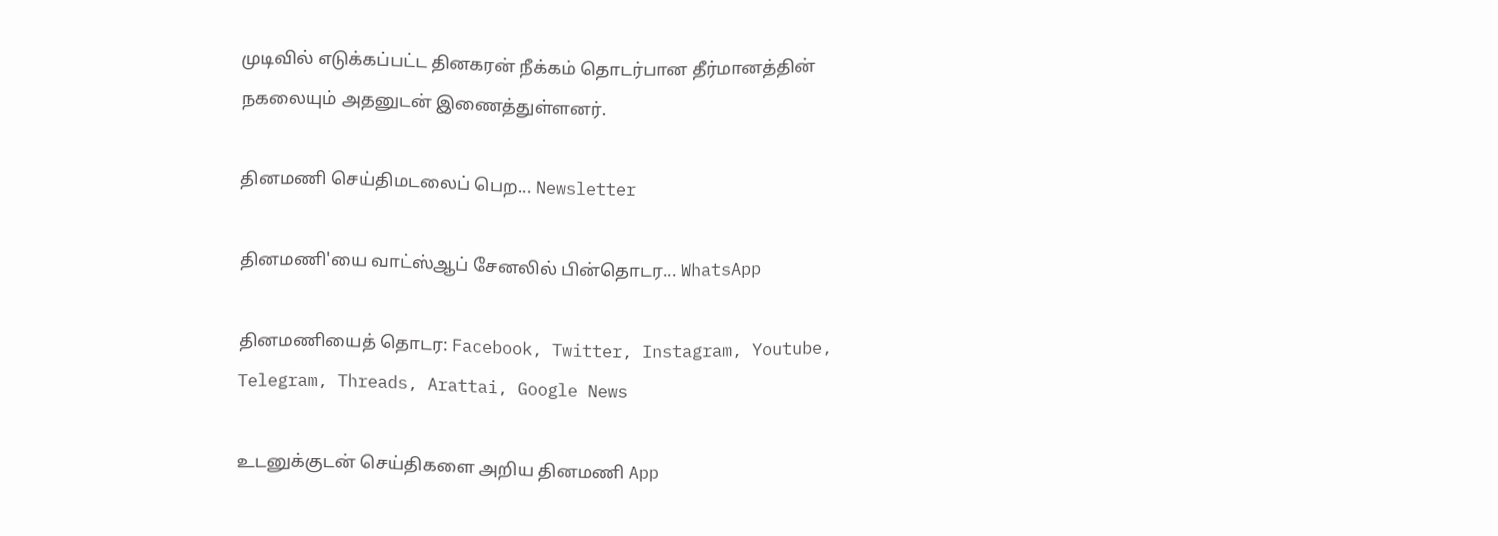முடிவில் எடுக்கப்பட்ட தினகரன் நீக்கம் தொடர்பான தீர்மானத்தின் நகலையும் அதனுடன் இணைத்துள்ளனர்.

தினமணி செய்திமடலைப் பெற... Newsletter

தினமணி'யை வாட்ஸ்ஆப் சேனலில் பின்தொடர... WhatsApp

தினமணியைத் தொடர: Facebook, Twitter, Instagram, Youtube, Telegram, Threads, Arattai, Google News

உடனுக்குடன் செய்திகளை அறிய தினமணி App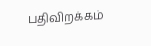பதிவிறக்கம்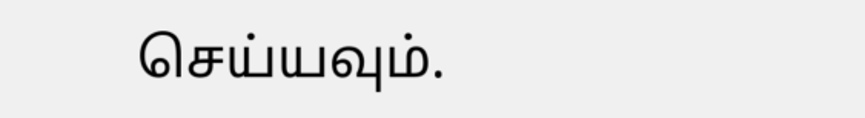செய்யவும்.